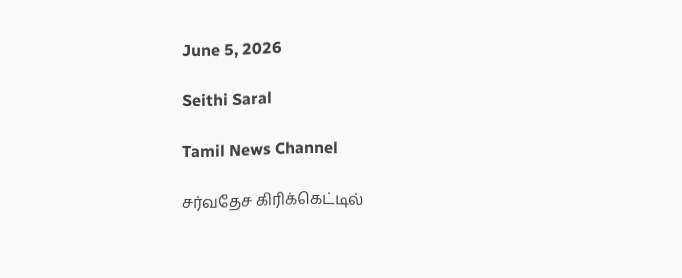June 5, 2026

Seithi Saral

Tamil News Channel

சர்வதேச கிரிக்கெட்டில்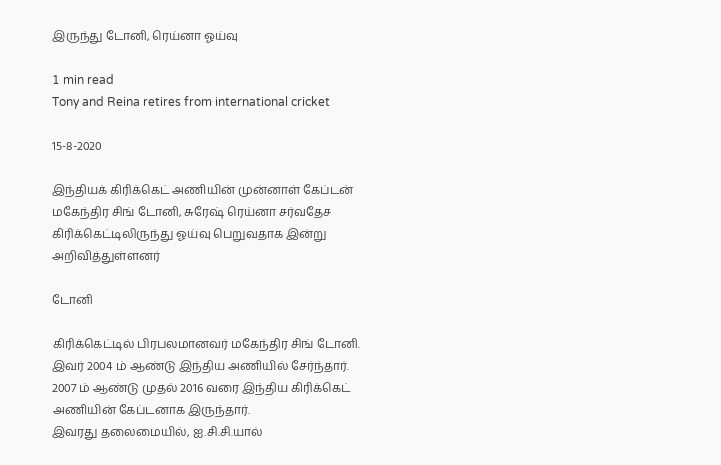இருந்து டோனி, ரெய்னா ஓய்வு

1 min read
Tony and Reina retires from international cricket

15-8-2020

இந்தியக் கிரிக்கெட் அணியின் முன்னாள் கேப்டன் மகேந்திர சிங் டோனி, சுரேஷ் ரெய்னா சர்வதேச கிரிக்கெட்டிலிருந்து ஓய்வு பெறுவதாக இன்று அறிவித்துள்ளனர்

டோனி

கிரிக்கெட்டில் பிரபலமானவர் மகேந்திர சிங் டோனி. இவர் 2004 ம் ஆண்டு இந்திய அணியில் சேர்ந்தார். 2007 ம் ஆண்டு முதல் 2016 வரை இந்திய கிரிக்கெட் அணியின் கேப்டனாக இருந்தார்.
இவரது தலைமையில், ஐ.சி.சி.யால்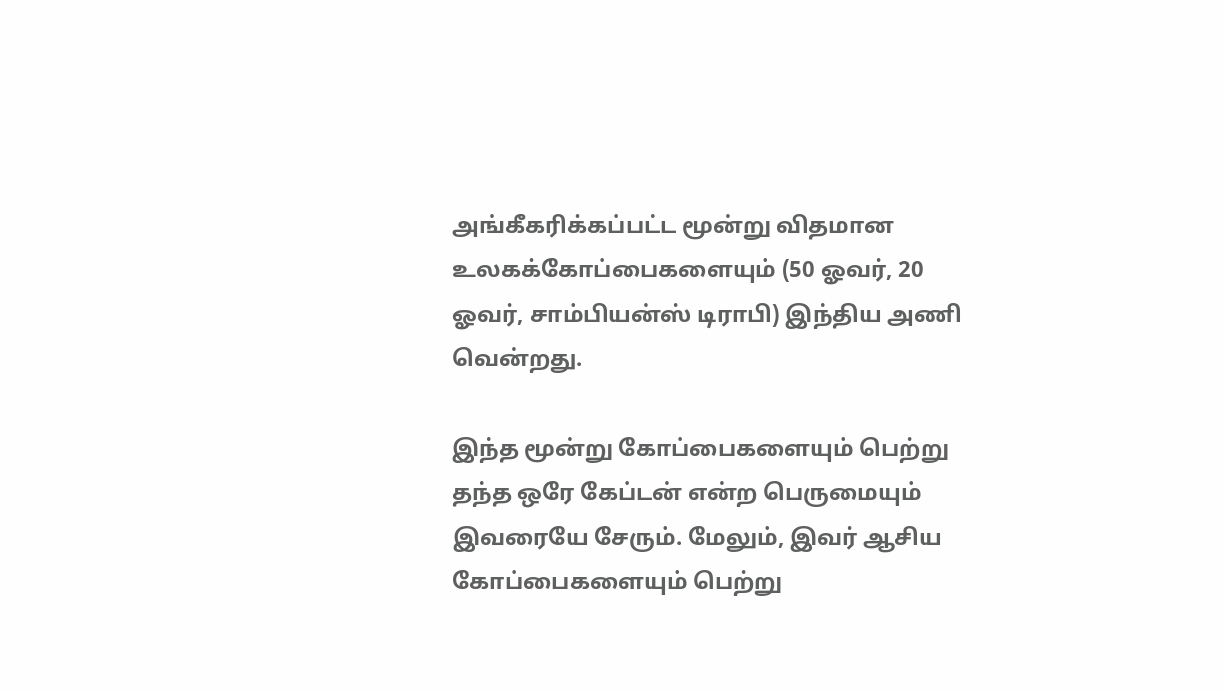அங்கீகரிக்கப்பட்ட மூன்று விதமான உலகக்கோப்பைகளையும் (50 ஓவர், 20 ஓவர், சாம்பியன்ஸ் டிராபி) இந்திய அணி வென்றது.

இந்த மூன்று கோப்பைகளையும் பெற்று தந்த ஒரே கேப்டன் என்ற பெருமையும் இவரையே சேரும். மேலும், இவர் ஆசிய கோப்பைகளையும் பெற்று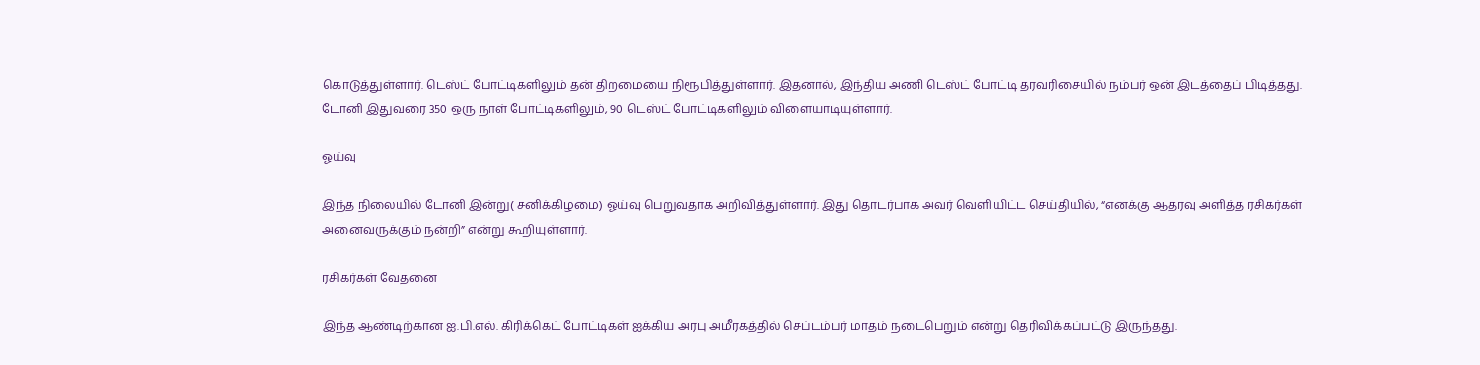கொடுத்துள்ளார். டெஸ்ட் போட்டிகளிலும் தன் திறமையை நிரூபித்துள்ளார். இதனால், இந்திய அணி டெஸ்ட் போட்டி தரவரிசையில் நம்பர் ஒன் இடத்தைப் பிடித்தது.
டோனி இதுவரை 350 ஒரு நாள் போட்டிகளிலும், 90 டெஸ்ட் போட்டிகளிலும் விளையாடியுள்ளார்.

ஓய்வு

இந்த நிலையில் டோனி இன்று( சனிக்கிழமை) ஓய்வு பெறுவதாக அறிவித்துள்ளார். இது தொடர்பாக அவர் வெளியிட்ட செய்தியில், “எனக்கு ஆதரவு அளித்த ரசிகர்கள் அனைவருக்கும் நன்றி” என்று கூறியுள்ளார்.

ரசிகர்கள் வேதனை

இந்த ஆண்டிற்கான ஐ.பி.எல். கிரிக்கெட் போட்டிகள் ஐக்கிய அரபு அமீரகத்தில் செப்டம்பர் மாதம் நடைபெறும் என்று தெரிவிக்கப்பட்டு இருந்தது.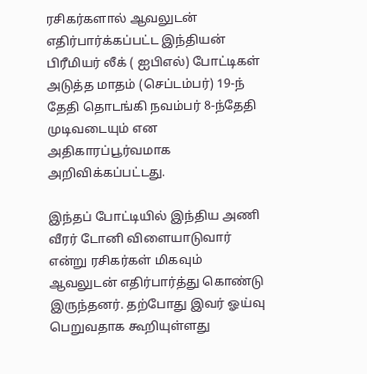ரசிகர்களால் ஆவலுடன் எதிர்பார்க்கப்பட்ட இந்தியன் பிரீமியர் லீக் ( ஐபிஎல்) போட்டிகள் அடுத்த மாதம் (செப்டம்பர்) 19-ந் தேதி தொடங்கி நவம்பர் 8-ந்தேதி முடிவடையும் என அதிகாரப்பூர்வமாக அறிவிக்கப்பட்டது.

இந்தப் போட்டியில் இந்திய அணி வீரர் டோனி விளையாடுவார் என்று ரசிகர்கள் மிகவும் ஆவலுடன் எதிர்பார்த்து கொண்டு இருந்தனர். தற்போது இவர் ஓய்வு பெறுவதாக கூறியுள்ளது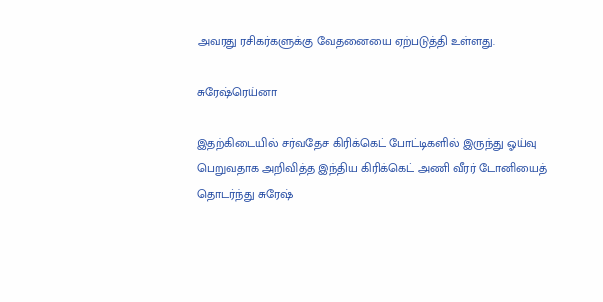அவரது ரசிகர்களுக்கு வேதனையை ஏற்படுத்தி உள்ளது.

சுரேஷ்ரெய்னா

இதற்கிடையில் சர்வதேச கிரிக்கெட் போட்டிகளில் இருந்து ஓய்வு பெறுவதாக அறிவித்த இந்திய கிரிக்கெட் அணி வீரர் டோனியைத் தொடர்ந்து சுரேஷ்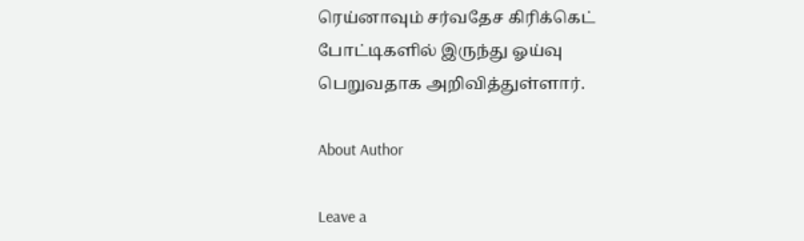ரெய்னாவும் சர்வதேச கிரிக்கெட் போட்டிகளில் இருந்து ஓய்வு பெறுவதாக அறிவித்துள்ளார்.

About Author

Leave a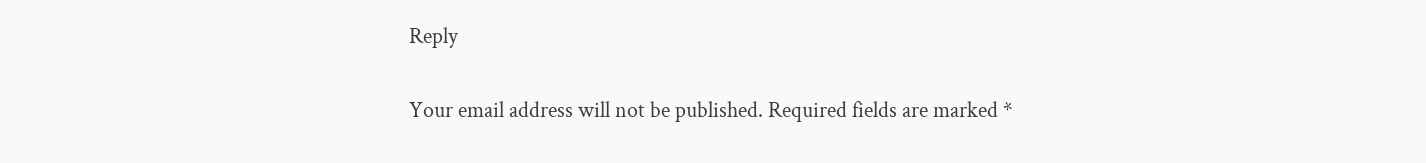Reply

Your email address will not be published. Required fields are marked *